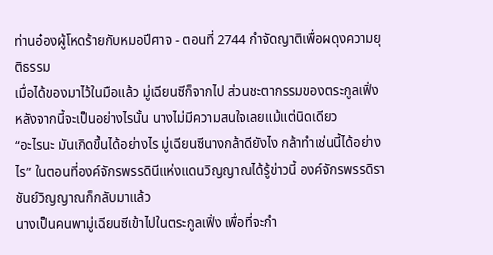ท่านอ๋องผู้โหดร้ายกับหมอปีศาจ - ตอนที่ 2744 กำจัดญาติเพื่อผดุงความยุติธรรม
เมื่อได้ของมาไว้ในมือแล้ว มู่เฉียนซีก็จากไป ส่วนชะตากรรมของตระกูลเฟิ่งหลังจากนี้จะเป็นอย่างไรนั้น นางไม่มีความสนใจเลยแม้แต่นิดเดียว
“อะไรนะ มันเกิดขึ้นได้อย่างไร มู่เฉียนซีนางกล้าดียังไง กล้าทำเช่นนี้ได้อย่างไร” ในตอนที่องค์จักรพรรดินีแห่งแดนวิญญาณได้รู้ข่าวนี้ องค์จักรพรรดิราชันย์วิญญาณก็กลับมาแล้ว
นางเป็นคนพามู่เฉียนซีเข้าไปในตระกูลเฟิ่ง เพื่อที่จะกำ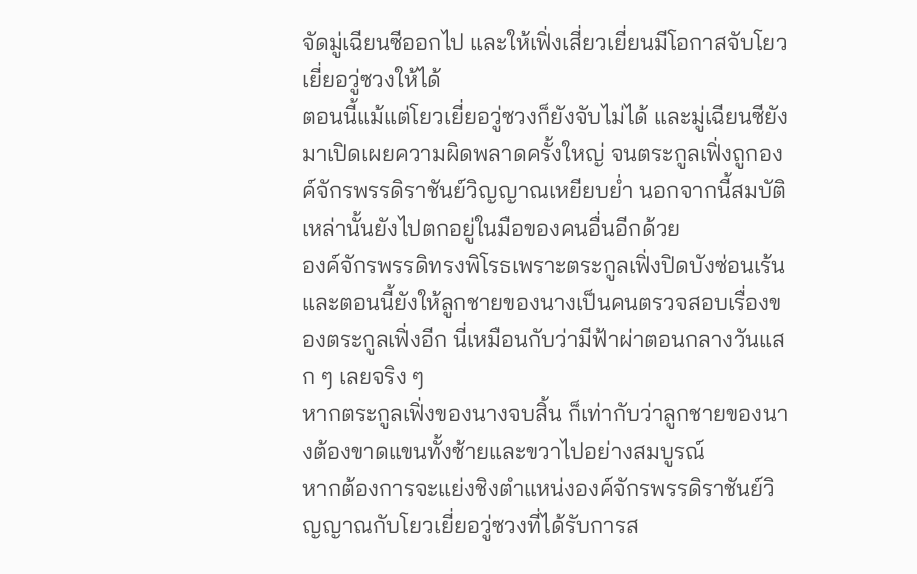จัดมู่เฉียนซีออกไป และให้เฟิ่งเสี่ยวเยี่ยนมีโอกาสจับโยวเยี่ยอวู่ซวงให้ได้
ตอนนี้แม้แต่โยวเยี่ยอวู่ซวงก็ยังจับไม่ได้ และมู่เฉียนซียังมาเปิดเผยความผิดพลาดครั้งใหญ่ จนตระกูลเฟิ่งถูกองค์จักรพรรดิราชันย์วิญญาณเหยียบย่ำ นอกจากนี้สมบัติเหล่านั้นยังไปตกอยู่ในมือของคนอื่นอีกด้วย
องค์จักรพรรดิทรงพิโรธเพราะตระกูลเฟิ่งปิดบังซ่อนเร้น และตอนนี้ยังให้ลูกชายของนางเป็นคนตรวจสอบเรื่องของตระกูลเฟิ่งอีก นี่เหมือนกับว่ามีฟ้าผ่าตอนกลางวันแสก ๆ เลยจริง ๆ
หากตระกูลเฟิ่งของนางจบสิ้น ก็เท่ากับว่าลูกชายของนางต้องขาดแขนทั้งซ้ายและขวาไปอย่างสมบูรณ์
หากต้องการจะแย่งชิงตำแหน่งองค์จักรพรรดิราชันย์วิญญาณกับโยวเยี่ยอวู่ซวงที่ได้รับการส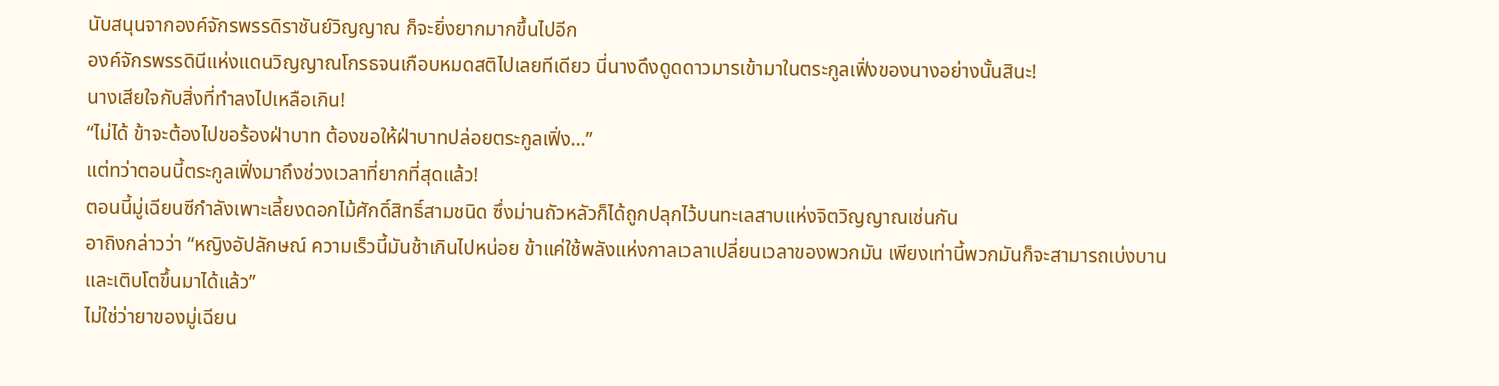นับสนุนจากองค์จักรพรรดิราชันย์วิญญาณ ก็จะยิ่งยากมากขึ้นไปอีก
องค์จักรพรรดินีแห่งแดนวิญญาณโกรธจนเกือบหมดสติไปเลยทีเดียว นี่นางดึงดูดดาวมารเข้ามาในตระกูลเฟิ่งของนางอย่างนั้นสินะ!
นางเสียใจกับสิ่งที่ทำลงไปเหลือเกิน!
“ไม่ได้ ข้าจะต้องไปขอร้องฝ่าบาท ต้องขอให้ฝ่าบาทปล่อยตระกูลเฟิ่ง…”
แต่ทว่าตอนนี้ตระกูลเฟิ่งมาถึงช่วงเวลาที่ยากที่สุดแล้ว!
ตอนนี้มู่เฉียนซีกำลังเพาะเลี้ยงดอกไม้ศักดิ์สิทธิ์สามชนิด ซึ่งม่านถัวหลัวก็ได้ถูกปลุกไว้บนทะเลสาบแห่งจิตวิญญาณเช่นกัน
อาถิงกล่าวว่า “หญิงอัปลักษณ์ ความเร็วนี้มันช้าเกินไปหน่อย ข้าแค่ใช้พลังแห่งกาลเวลาเปลี่ยนเวลาของพวกมัน เพียงเท่านี้พวกมันก็จะสามารถเบ่งบาน และเติบโตขึ้นมาได้แล้ว”
ไม่ใช่ว่ายาของมู่เฉียน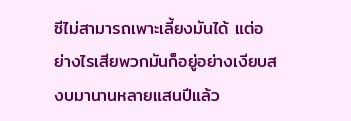ซีไม่สามารถเพาะเลี้ยงมันได้ แต่อย่างไรเสียพวกมันก็อยู่อย่างเงียบสงบมานานหลายแสนปีแล้ว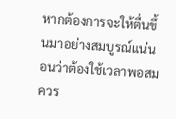หากต้องการจะให้ตื่นขึ้นมาอย่างสมบูรณ์แน่นอนว่าต้องใช้เวลาพอสมควร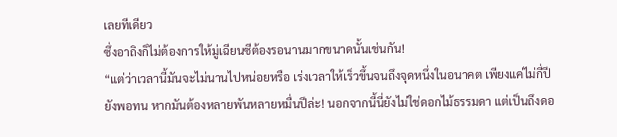เลยทีเดียว
ซึ่งอาถิงก็ไม่ต้องการให้มู่เฉียนซีต้องรอนานมากขนาดนั้นเช่นกัน!
“แต่ว่าเวลานี้มันจะไม่นานไปหน่อยหรือ เร่งเวลาให้เร็วขึ้นจนถึงจุดหนึ่งในอนาคต เพียงแค่ไม่กี่ปียังพอทน หากมันต้องหลายพันหลายหมื่นปีล่ะ! นอกจากนี้นี่ยังไม่ใช่ดอกไม้ธรรมดา แต่เป็นถึงดอ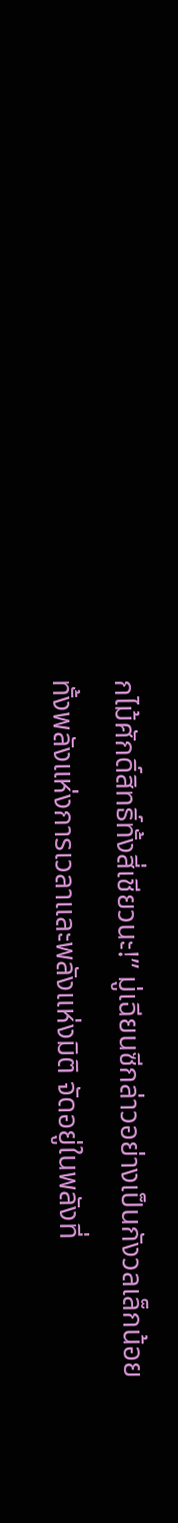กไม้ศักดิ์สิทธิ์ทั้งสี่เชียวนะ!” มู่เฉียนซีกล่าวอย่างเป็นกังวลเล็กน้อย
ทั้งพลังแห่งการเวลาและพลังแห่งมิติ จัดอยู่ในพลังที่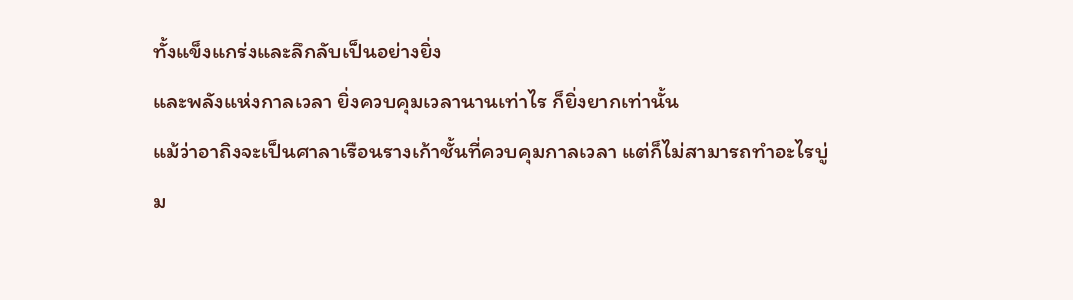ทั้งแข็งแกร่งและลึกลับเป็นอย่างยิ่ง
และพลังแห่งกาลเวลา ยิ่งควบคุมเวลานานเท่าไร ก็ยิ่งยากเท่านั้น
แม้ว่าอาถิงจะเป็นศาลาเรือนรางเก้าชั้นที่ควบคุมกาลเวลา แต่ก็ไม่สามารถทำอะไรบู่ม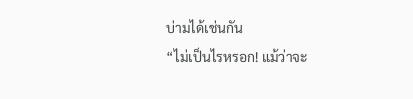บ่ามได้เช่นกัน
“ไม่เป็นไรหรอก! แม้ว่าจะ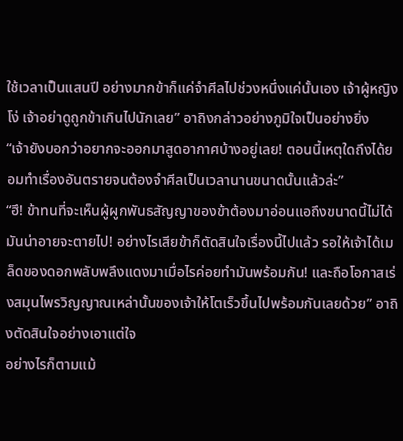ใช้เวลาเป็นแสนปี อย่างมากข้าก็แค่จำศีลไปช่วงหนึ่งแค่นั้นเอง เจ้าผู้หญิงโง่ เจ้าอย่าดูถูกข้าเกินไปนักเลย” อาถิงกล่าวอย่างภูมิใจเป็นอย่างยิ่ง
“เจ้ายังบอกว่าอยากจะออกมาสูดอากาศบ้างอยู่เลย! ตอนนี้เหตุใดถึงได้ยอมทำเรื่องอันตรายจนต้องจำศีลเป็นเวลานานขนาดนั้นแล้วล่ะ”
“ฮึ! ข้าทนที่จะเห็นผู้ผูกพันธสัญญาของข้าต้องมาอ่อนแอถึงขนาดนี้ไม่ได้ มันน่าอายจะตายไป! อย่างไรเสียข้าก็ตัดสินใจเรื่องนี้ไปแล้ว รอให้เจ้าได้เมล็ดของดอกพลับพลึงแดงมาเมื่อไรค่อยทำมันพร้อมกัน! และถือโอกาสเร่งสมุนไพรวิญญาณเหล่านั้นของเจ้าให้โตเร็วขึ้นไปพร้อมกันเลยด้วย” อาถิงตัดสินใจอย่างเอาแต่ใจ
อย่างไรก็ตามแม้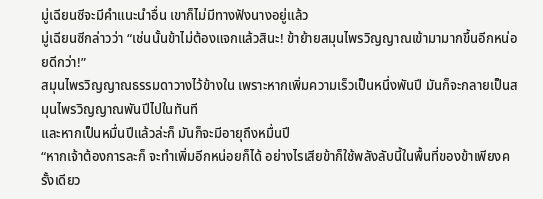มู่เฉียนซีจะมีคำแนะนำอื่น เขาก็ไม่มีทางฟังนางอยู่แล้ว
มู่เฉียนซีกล่าวว่า “เช่นนั้นข้าไม่ต้องแจกแล้วสินะ! ข้าย้ายสมุนไพรวิญญาณเข้ามามากขึ้นอีกหน่อยดีกว่า!”
สมุนไพรวิญญาณธรรมดาวางไว้ข้างใน เพราะหากเพิ่มความเร็วเป็นหนึ่งพันปี มันก็จะกลายเป็นสมุนไพรวิญญาณพันปีไปในทันที
และหากเป็นหมื่นปีแล้วล่ะก็ มันก็จะมีอายุถึงหมื่นปี
“หากเจ้าต้องการละก็ จะทำเพิ่มอีกหน่อยก็ได้ อย่างไรเสียข้าก็ใช้พลังลับนี้ในพื้นที่ของข้าเพียงครั้งเดียว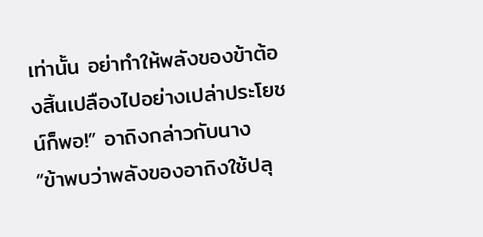เท่านั้น อย่าทำให้พลังของข้าต้องสิ้นเปลืองไปอย่างเปล่าประโยชน์ก็พอ!” อาถิงกล่าวกับนาง
“ข้าพบว่าพลังของอาถิงใช้ปลุ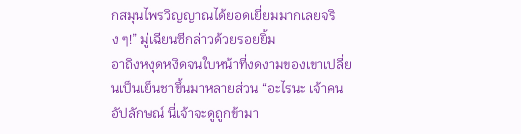กสมุนไพรวิญญาณได้ยอดเยี่ยมมากเลยจริง ๆ!” มู่เฉียนซีกล่าวด้วยรอยยิ้ม
อาถิงหงุดหงิดจนใบหน้าที่งดงามของเขาเปลี่ยนเป็นเย็นชาขึ้นมาหลายส่วน “อะไรนะ เจ้าคนอัปลักษณ์ นี่เจ้าจะดูถูกข้ามา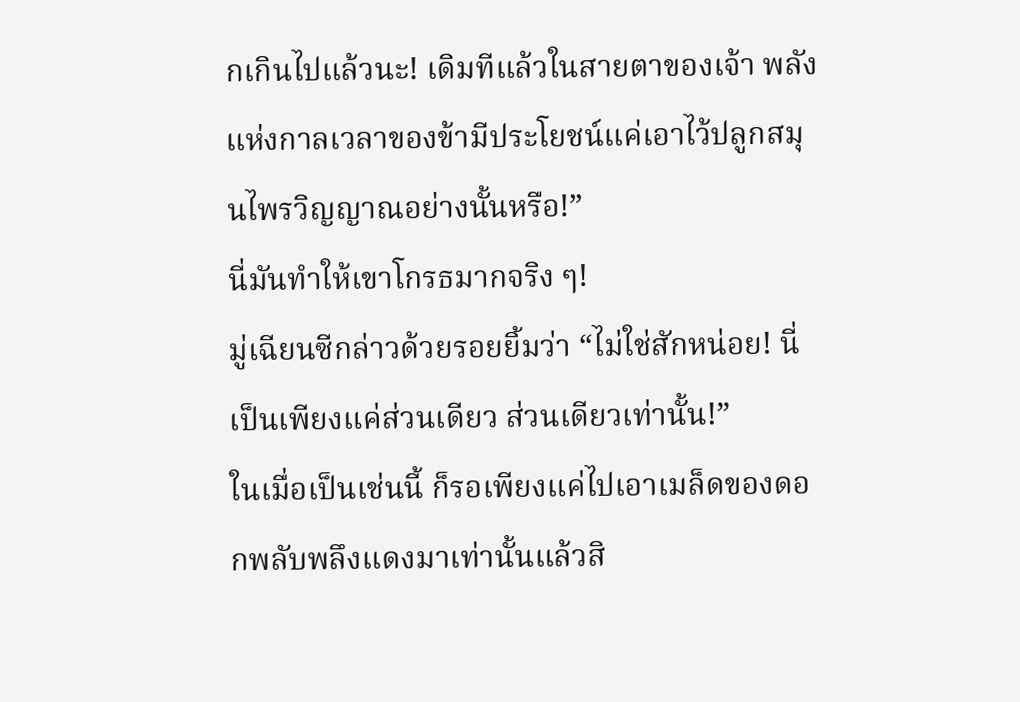กเกินไปแล้วนะ! เดิมทีแล้วในสายตาของเจ้า พลังแห่งกาลเวลาของข้ามีประโยชน์แค่เอาไว้ปลูกสมุนไพรวิญญาณอย่างนั้นหรือ!”
นี่มันทำให้เขาโกรธมากจริง ๆ!
มู่เฉียนซีกล่าวด้วยรอยยิ้มว่า “ไม่ใช่สักหน่อย! นี่เป็นเพียงแค่ส่วนเดียว ส่วนเดียวเท่านั้น!”
ในเมื่อเป็นเช่นนี้ ก็รอเพียงแค่ไปเอาเมล็ดของดอกพลับพลึงแดงมาเท่านั้นแล้วสิ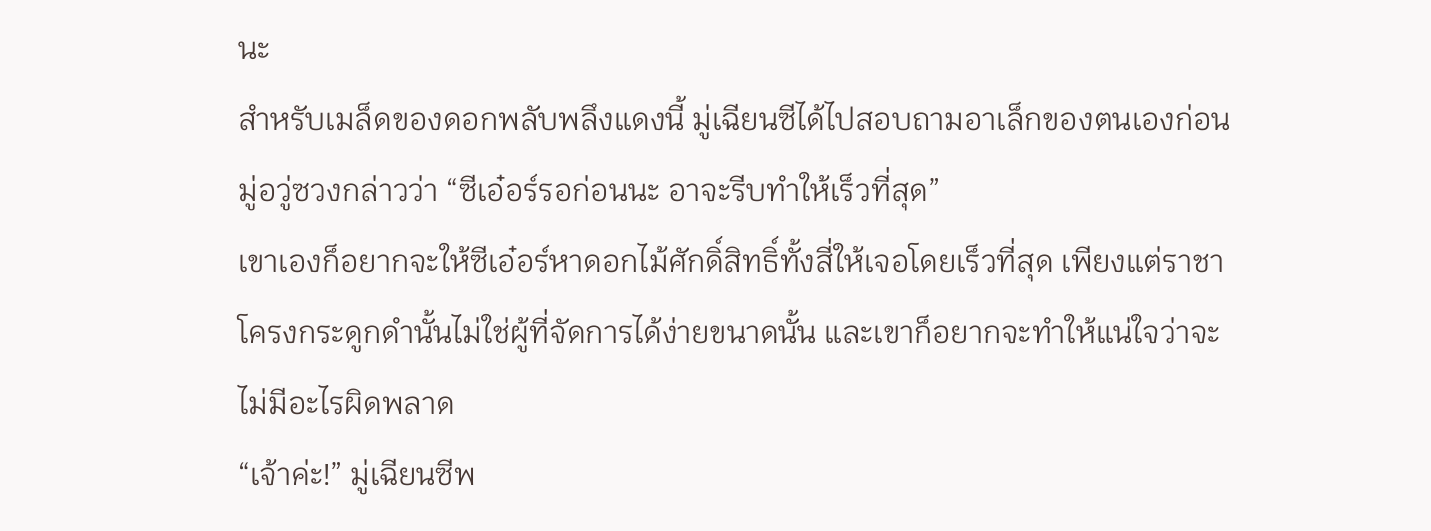นะ
สำหรับเมล็ดของดอกพลับพลึงแดงนี้ มู่เฉียนซีได้ไปสอบถามอาเล็กของตนเองก่อน
มู่อวู่ซวงกล่าวว่า “ซีเอ๋อร์รอก่อนนะ อาจะรีบทำให้เร็วที่สุด”
เขาเองก็อยากจะให้ซีเอ๋อร์หาดอกไม้ศักดิ์สิทธิ์ทั้งสี่ให้เจอโดยเร็วที่สุด เพียงแต่ราชาโครงกระดูกดำนั้นไม่ใช่ผู้ที่จัดการได้ง่ายขนาดนั้น และเขาก็อยากจะทำให้แน่ใจว่าจะไม่มีอะไรผิดพลาด
“เจ้าค่ะ!” มู่เฉียนซีพ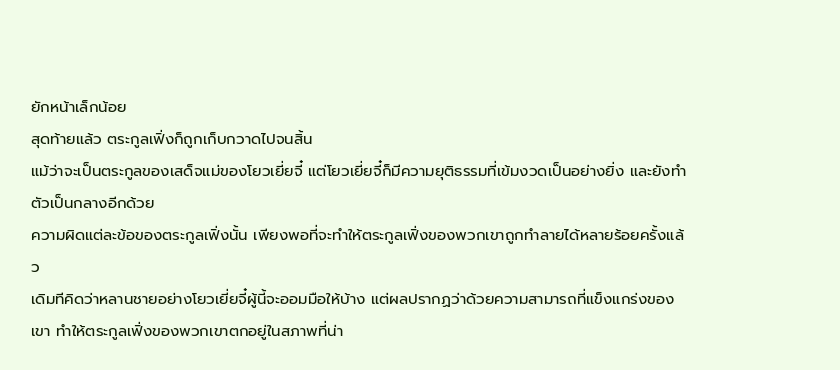ยักหน้าเล็กน้อย
สุดท้ายแล้ว ตระกูลเฟิ่งก็ถูกเก็บกวาดไปจนสิ้น
แม้ว่าจะเป็นตระกูลของเสด็จแม่ของโยวเยี่ยจี๋ แต่โยวเยี่ยจี๋ก็มีความยุติธรรมที่เข้มงวดเป็นอย่างยิ่ง และยังทำตัวเป็นกลางอีกด้วย
ความผิดแต่ละข้อของตระกูลเฟิ่งนั้น เพียงพอที่จะทำให้ตระกูลเฟิ่งของพวกเขาถูกทำลายได้หลายร้อยครั้งแล้ว
เดิมทีคิดว่าหลานชายอย่างโยวเยี่ยจี๋ผู้นี้จะออมมือให้บ้าง แต่ผลปรากฏว่าด้วยความสามารถที่แข็งแกร่งของเขา ทำให้ตระกูลเฟิ่งของพวกเขาตกอยู่ในสภาพที่น่า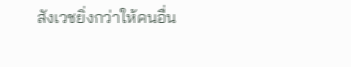สังเวชยิ่งกว่าให้คนอื่น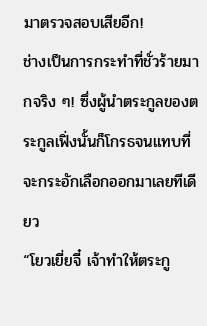มาตรวจสอบเสียอีก!
ช่างเป็นการกระทำที่ชั่วร้ายมากจริง ๆ! ซึ่งผู้นำตระกูลของตระกูลเฟิ่งนั้นก็โกรธจนแทบที่จะกระอักเลือกออกมาเลยทีเดียว
“โยวเยี่ยจี๋ เจ้าทำให้ตระกู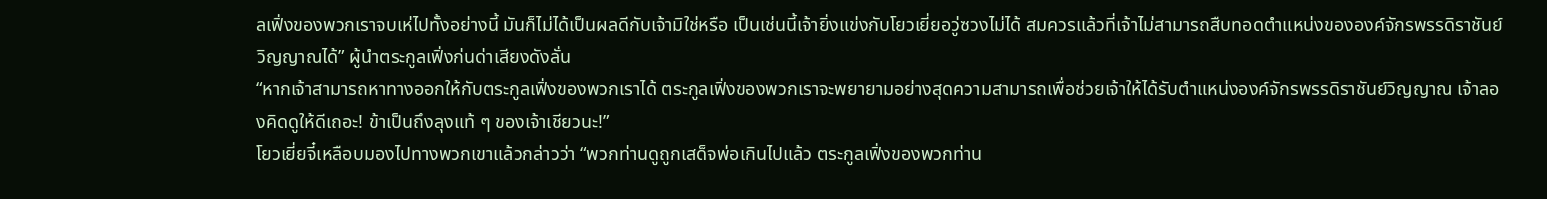ลเฟิ่งของพวกเราจบเห่ไปทั้งอย่างนี้ มันก็ไม่ได้เป็นผลดีกับเจ้ามิใช่หรือ เป็นเช่นนี้เจ้ายิ่งแข่งกับโยวเยี่ยอวู่ซวงไม่ได้ สมควรแล้วที่เจ้าไม่สามารถสืบทอดตำแหน่งขององค์จักรพรรดิราชันย์วิญญาณได้” ผู้นำตระกูลเฟิ่งก่นด่าเสียงดังลั่น
“หากเจ้าสามารถหาทางออกให้กับตระกูลเฟิ่งของพวกเราได้ ตระกูลเฟิ่งของพวกเราจะพยายามอย่างสุดความสามารถเพื่อช่วยเจ้าให้ได้รับตำแหน่งองค์จักรพรรดิราชันย์วิญญาณ เจ้าลองคิดดูให้ดีเถอะ! ข้าเป็นถึงลุงแท้ ๆ ของเจ้าเชียวนะ!”
โยวเยี่ยจี๋เหลือบมองไปทางพวกเขาแล้วกล่าวว่า “พวกท่านดูถูกเสด็จพ่อเกินไปแล้ว ตระกูลเฟิ่งของพวกท่าน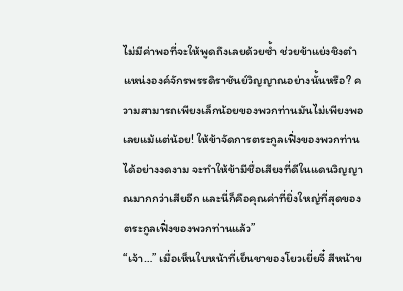ไม่มีค่าพอที่จะให้พูดถึงเลยด้วยซ้ำ ช่วยข้าแย่งชิงตำแหน่งองค์จักรพรรดิราชันย์วิญญาณอย่างนั้นหรือ? ความสามารถเพียงเล็กน้อยของพวกท่านมันไม่เพียงพอเลยแม้แต่น้อย! ให้ข้าจัดการตระกูลเฟิ่งของพวกท่านได้อย่างงดงาม จะทำให้ข้ามีชื่อเสียงที่ดีในแดนวิญญาณมากกว่าเสียอีก และนี่ก็คือคุณค่าที่ยิ่งใหญ่ที่สุดของตระกูลเฟิ่งของพวกท่านแล้ว”
“เจ้า…” เมื่อเห็นใบหน้าที่เย็นชาของโยวเยี่ยจี๋ สีหน้าข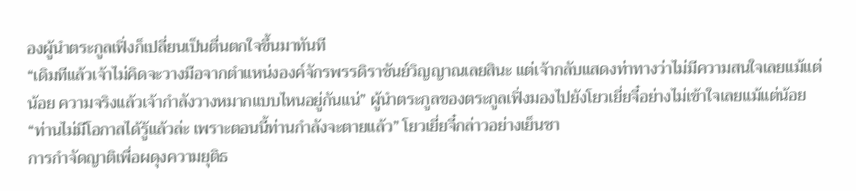องผู้นำตระกูลเฟิ่งก็เปลี่ยนเป็นตื่นตกใจขึ้นมาทันที
“เดิมทีแล้วเจ้าไม่คิดจะวางมือจากตำแหน่งองค์จักรพรรดิราชันย์วิญญาณเลยสินะ แต่เจ้ากลับแสดงท่าทางว่าไม่มีความสนใจเลยแม้แต่น้อย ความจริงแล้วเจ้ากำลังวางหมากแบบไหนอยู่กันแน่” ผู้นำตระกูลของตระกูลเฟิ่งมองไปยังโยวเยี่ยจี๋อย่างไม่เข้าใจเลยแม้แต่น้อย
“ท่านไม่มีโอกาสได้รู้แล้วล่ะ เพราะตอนนี้ท่านกำลังจะตายแล้ว” โยวเยี่ยจี๋กล่าวอย่างเย็นชา
การกำจัดญาติเพื่อผดุงความยุติธ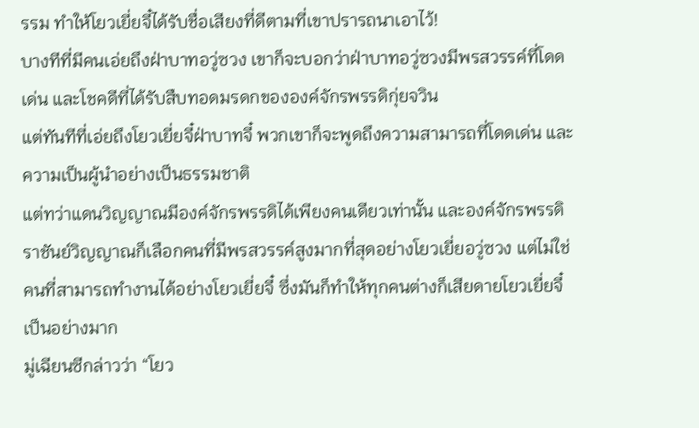รรม ทำให้โยวเยี่ยจี๋ได้รับชื่อเสียงที่ดีตามที่เขาปรารถนาเอาไว้!
บางทีที่มีคนเอ่ยถึงฝ่าบาทอวู่ซวง เขาก็จะบอกว่าฝ่าบาทอวู่ซวงมีพรสวรรค์ที่โดดเด่น และโชคดีที่ได้รับสืบทอดมรดกขององค์จักรพรรดิกุ่ยจวิน
แต่ทันทีที่เอ่ยถึงโยวเยี่ยจี๋ฝ่าบาทจี๋ พวกเขาก็จะพูดถึงความสามารถที่โดดเด่น และความเป็นผู้นำอย่างเป็นธรรมชาติ
แต่ทว่าแดนวิญญาณมีองค์จักรพรรดิได้เพียงคนเดียวเท่านั้น และองค์จักรพรรดิราชันย์วิญญาณก็เลือกคนที่มีพรสวรรค์สูงมากที่สุดอย่างโยวเยี่ยอวู่ซวง แต่ไม่ใช่คนที่สามารถทำงานได้อย่างโยวเยี่ยจี๋ ซึ่งมันก็ทำให้ทุกคนต่างก็เสียดายโยวเยี่ยจี๋เป็นอย่างมาก
มู่เฉียนซีกล่าวว่า “โยว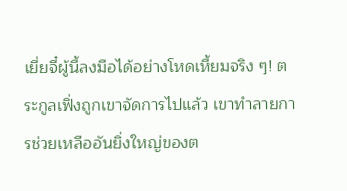เยี่ยจี๋ผู้นี้ลงมือได้อย่างโหดเหี้ยมจริง ๆ! ตระกูลเฟิ่งถูกเขาจัดการไปแล้ว เขาทำลายการช่วยเหลืออันยิ่งใหญ่ของต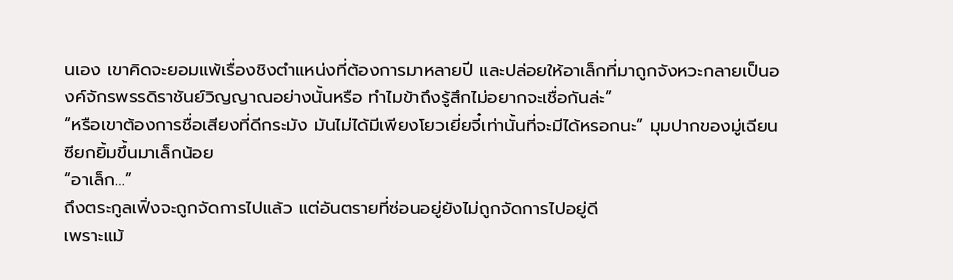นเอง เขาคิดจะยอมแพ้เรื่องชิงตำแหน่งที่ต้องการมาหลายปี และปล่อยให้อาเล็กที่มาถูกจังหวะกลายเป็นองค์จักรพรรดิราชันย์วิญญาณอย่างนั้นหรือ ทำไมข้าถึงรู้สึกไม่อยากจะเชื่อกันล่ะ”
“หรือเขาต้องการชื่อเสียงที่ดีกระมัง มันไม่ได้มีเพียงโยวเยี่ยจี๋เท่านั้นที่จะมีได้หรอกนะ” มุมปากของมู่เฉียนซียกยิ้มขึ้นมาเล็กน้อย
“อาเล็ก…”
ถึงตระกูลเฟิ่งจะถูกจัดการไปแล้ว แต่อันตรายที่ซ่อนอยู่ยังไม่ถูกจัดการไปอยู่ดี
เพราะแม้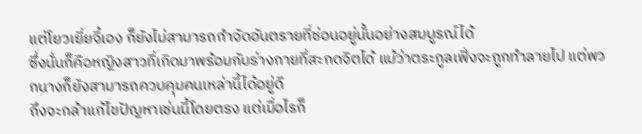แต่โยวเยี่ยจี๋เอง ก็ยังไม่สามารถกำจัดอันตรายที่ซ่อนอยู่นั้นอย่างสมบูรณ์ได้
ซึ่งนั่นก็คือหญิงสาวที่เกิดมาพร้อมกับร่างกายที่สะกดจิตได้ แม้ว่าตระกูลเฟิ่งจะถูกทำลายไป แต่พวกนางก็ยังสามารถควบคุมคนเหล่านี้ได้อยู่ดี
ถึงจะกล้าแก้ไขปัญหาเช่นนี้โดยตรง แต่เมื่อไรก็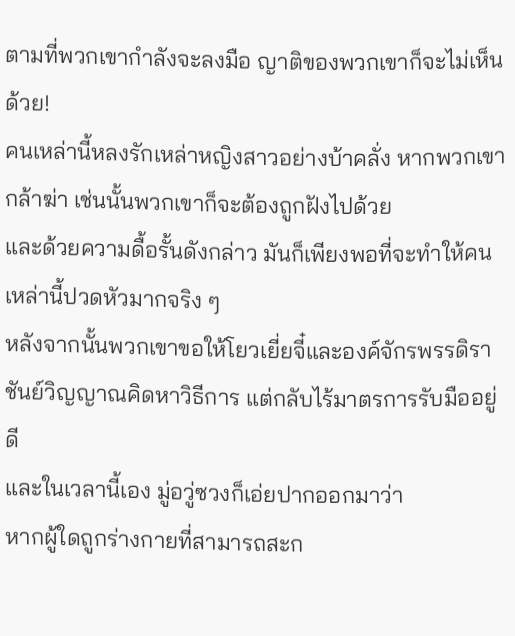ตามที่พวกเขากำลังจะลงมือ ญาติของพวกเขาก็จะไม่เห็นด้วย!
คนเหล่านี้หลงรักเหล่าหญิงสาวอย่างบ้าคลั่ง หากพวกเขากล้าฆ่า เช่นนั้นพวกเขาก็จะต้องถูกฝังไปด้วย
และด้วยความดื้อรั้นดังกล่าว มันก็เพียงพอที่จะทำให้คนเหล่านี้ปวดหัวมากจริง ๆ
หลังจากนั้นพวกเขาขอให้โยวเยี่ยจี๋และองค์จักรพรรดิราชันย์วิญญาณคิดหาวิธีการ แต่กลับไร้มาตรการรับมืออยู่ดี
และในเวลานี้เอง มู่อวู่ซวงก็เอ่ยปากออกมาว่า
หากผู้ใดถูกร่างกายที่สามารถสะก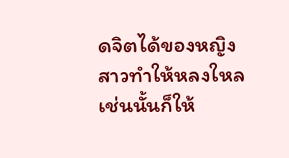ดจิตได้ของหญิงสาวทำให้หลงใหล เช่นนั้นก็ให้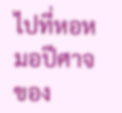ไปที่หอหมอปีศาจของ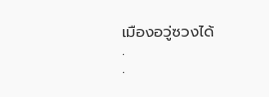เมืองอวู่ซวงได้
.
.